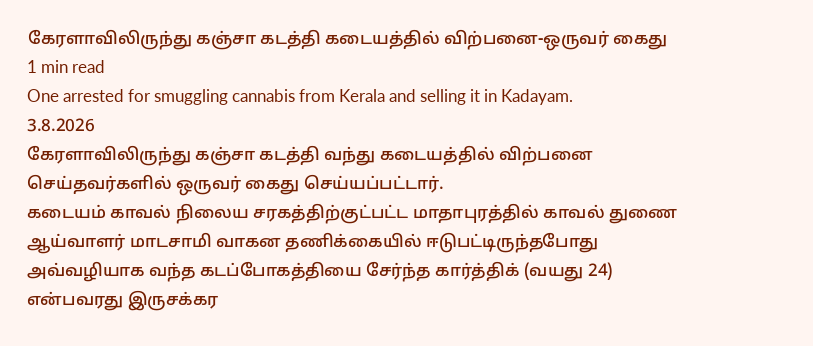கேரளாவிலிருந்து கஞ்சா கடத்தி கடையத்தில் விற்பனை-ஒருவர் கைது
1 min read
One arrested for smuggling cannabis from Kerala and selling it in Kadayam.
3.8.2026
கேரளாவிலிருந்து கஞ்சா கடத்தி வந்து கடையத்தில் விற்பனை செய்தவர்களில் ஒருவர் கைது செய்யப்பட்டார்.
கடையம் காவல் நிலைய சரகத்திற்குட்பட்ட மாதாபுரத்தில் காவல் துணை ஆய்வாளர் மாடசாமி வாகன தணிக்கையில் ஈடுபட்டிருந்தபோது அவ்வழியாக வந்த கடப்போகத்தியை சேர்ந்த கார்த்திக் (வயது 24) என்பவரது இருசக்கர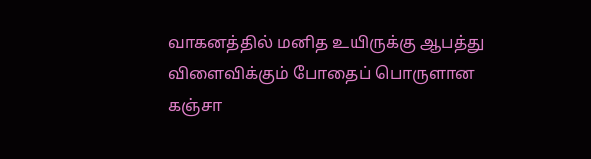வாகனத்தில் மனித உயிருக்கு ஆபத்து விளைவிக்கும் போதைப் பொருளான கஞ்சா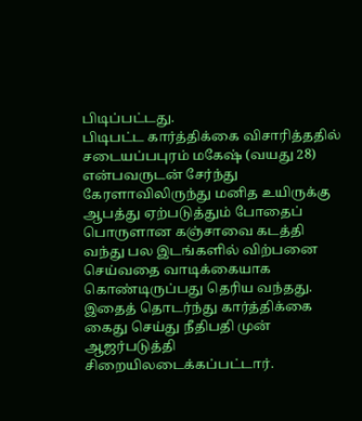பிடிப்பட்டது.
பிடிபட்ட கார்த்திக்கை விசாரித்ததில் சடையப்பபுரம் மகேஷ் (வயது 28) என்பவருடன் சேர்ந்து கேரளாவிலிருந்து மனித உயிருக்கு ஆபத்து ஏற்படுத்தும் போதைப் பொருளான கஞ்சாவை கடத்தி வந்து பல இடங்களில் விற்பனை செய்வதை வாடிக்கையாக கொண்டிருப்பது தெரிய வந்தது.
இதைத் தொடர்ந்து கார்த்திக்கை கைது செய்து நீதிபதி முன் ஆஜர்படுத்தி சிறையிலடைக்கப்பட்டார்.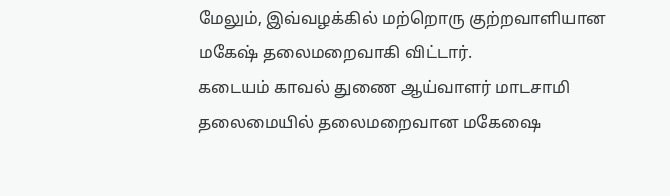மேலும், இவ்வழக்கில் மற்றொரு குற்றவாளியான மகேஷ் தலைமறைவாகி விட்டார்.
கடையம் காவல் துணை ஆய்வாளர் மாடசாமி தலைமையில் தலைமறைவான மகேஷை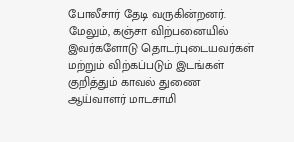போலீசார் தேடி வருகின்றனர். மேலும், கஞ்சா விற்பனையில் இவர்களோடு தொடர்புடையவர்கள் மற்றும் விற்கப்படும் இடங்கள் குறித்தும் காவல் துணை ஆய்வாளர் மாடசாமி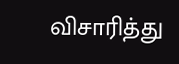விசாரித்து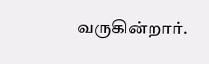வருகின்றார்.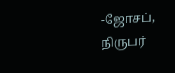-ஜோசப், நிருபர்